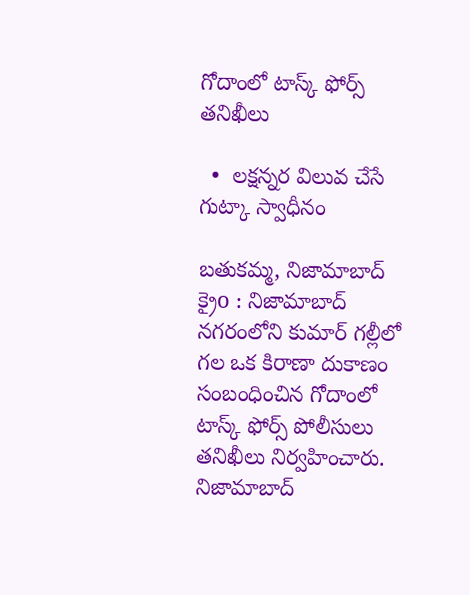గోదాంలో టాస్క్ ఫోర్స్ తనిఖీలు

  •  లక్షన్నర విలువ చేసే గుట్కా స్వాధీనం

బతుకమ్మ, నిజామాబాద్ క్రైo : నిజామాబాద్ నగరంలోని కుమార్ గల్లీలో గల ఒక కిరాణా దుకాణం సంబంధించిన గోదాంలో టాస్క్ ఫోర్స్ పోలీసులు తనిఖీలు నిర్వహించారు. నిజామాబాద్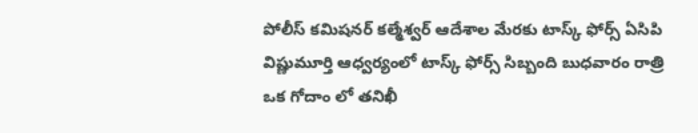పోలీస్ కమిషనర్ కల్మేశ్వర్ ఆదేశాల మేరకు టాస్క్ ఫోర్స్ ఏసిపి విష్ణుమూర్తి ఆధ్వర్యంలో టాస్క్ ఫోర్స్ సిబ్బంది బుధవారం రాత్రి ఒక గోదాం లో తనిఖీ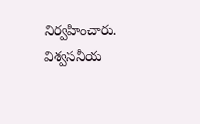నిర్వహించారు. విశ్వసనీయ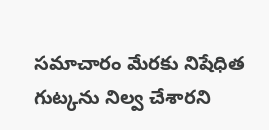సమాచారం మేరకు నిషేధిత గుట్కను నిల్వ చేశారని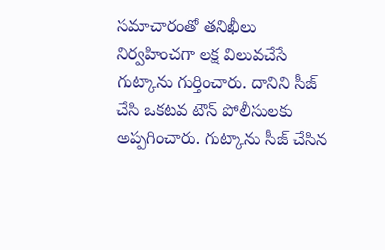సమాచారంతో తనిఖీలు నిర్వహించగా లక్ష విలువచేసే గుట్కాను గుర్తించారు. దానిని సీజ్ చేసి ఒకటవ టౌన్ పోలీసులకు అప్పగించారు. గుట్కాను సీజ్ చేసిన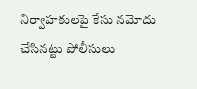నిర్వాహకులపై కేసు నమోదు చేసినట్టు పోలీసులు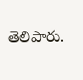తెలిపారు.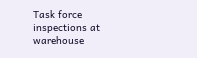Task force inspections at warehouse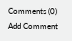Comments (0)
Add Comment